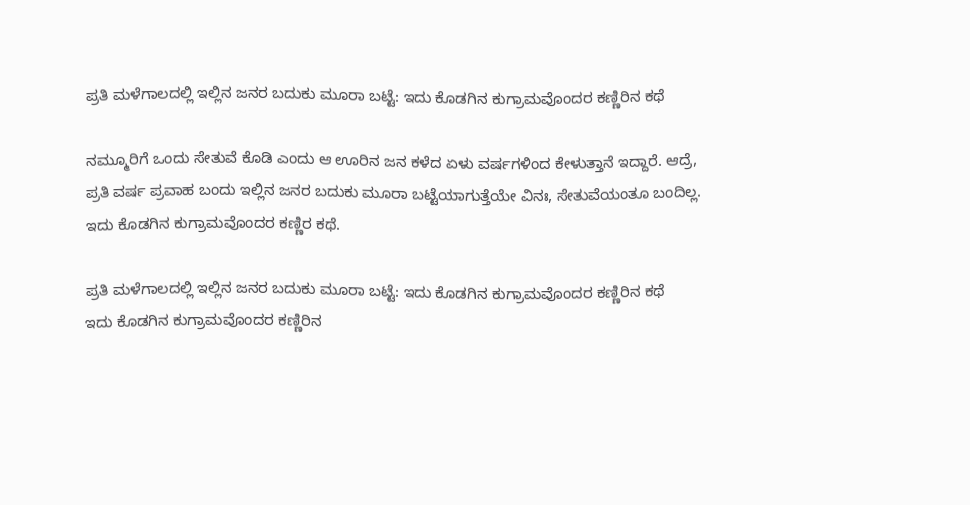ಪ್ರತಿ ಮಳೆಗಾಲದಲ್ಲಿ ಇಲ್ಲಿನ ಜನರ ಬದುಕು ಮೂರಾ ಬಟ್ಟೆ: ಇದು ಕೊಡಗಿನ ಕುಗ್ರಾಮವೊಂದರ ಕಣ್ಣಿರಿನ ಕಥೆ

ನಮ್ಮೂರಿಗೆ ಒಂದು ಸೇತುವೆ ಕೊಡಿ ಎಂದು ಆ ಊರಿನ ಜನ ಕಳೆದ ಏಳು ವರ್ಷಗಳಿಂದ ಕೇಳುತ್ತಾನೆ ಇದ್ದಾರೆ. ಆದ್ರೆ, ಪ್ರತಿ ವರ್ಷ ಪ್ರವಾಹ ಬಂದು ಇಲ್ಲಿನ ಜನರ ಬದುಕು ಮೂರಾ ಬಟ್ಟೆಯಾಗುತ್ತೆಯೇ ವಿನಃ, ಸೇತುವೆಯಂತೂ ಬಂದಿಲ್ಲ. ಇದು ಕೊಡಗಿನ ಕುಗ್ರಾಮವೊಂದರ ಕಣ್ಣಿರ ಕಥೆ.

ಪ್ರತಿ ಮಳೆಗಾಲದಲ್ಲಿ ಇಲ್ಲಿನ ಜನರ ಬದುಕು ಮೂರಾ ಬಟ್ಟೆ: ಇದು ಕೊಡಗಿನ ಕುಗ್ರಾಮವೊಂದರ ಕಣ್ಣಿರಿನ ಕಥೆ
ಇದು ಕೊಡಗಿನ ಕುಗ್ರಾಮವೊಂದರ ಕಣ್ಣಿರಿನ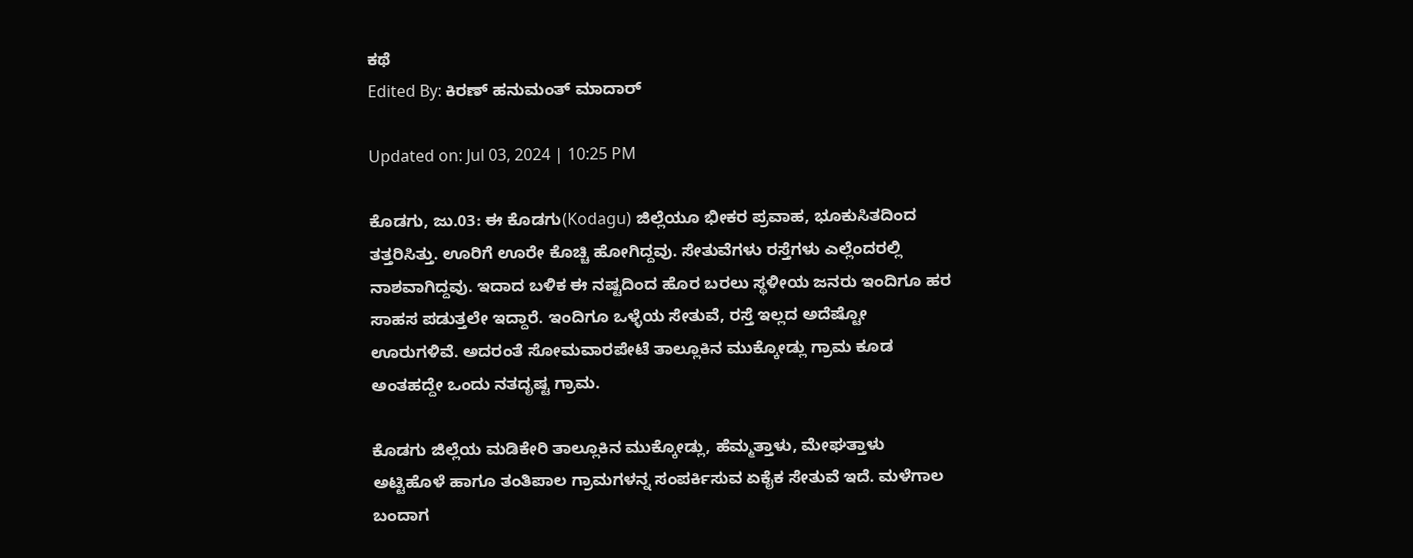ಕಥೆ
Edited By: ಕಿರಣ್ ಹನುಮಂತ್ ಮಾದಾರ್

Updated on: Jul 03, 2024 | 10:25 PM

ಕೊಡಗು, ಜು.03: ಈ ಕೊಡಗು(Kodagu) ಜಿಲ್ಲೆಯೂ ಭೀಕರ ಪ್ರವಾಹ, ಭೂಕುಸಿತದಿಂದ ತತ್ತರಿಸಿತ್ತು. ಊರಿಗೆ ಊರೇ ಕೊಚ್ಚಿ ಹೋಗಿದ್ದವು. ಸೇತುವೆಗಳು ರಸ್ತೆಗಳು ಎಲ್ಲೆಂದರಲ್ಲಿ ನಾಶವಾಗಿದ್ದವು. ಇದಾದ ಬಳಿಕ ಈ ನಷ್ಟದಿಂದ ಹೊರ ಬರಲು ಸ್ಥಳೀಯ ಜನರು ಇಂದಿಗೂ ಹರ ಸಾಹಸ ಪಡುತ್ತಲೇ ಇದ್ದಾರೆ. ಇಂದಿಗೂ ಒಳ್ಳೆಯ ಸೇತುವೆ, ರಸ್ತೆ ಇಲ್ಲದ ಅದೆಷ್ಟೋ ಊರುಗಳಿವೆ. ಅದರಂತೆ ಸೋಮವಾರಪೇಟೆ ತಾಲ್ಲೂಕಿನ ಮುಕ್ಕೋಡ್ಲು ಗ್ರಾಮ ಕೂಡ ಅಂತಹದ್ದೇ ಒಂದು ನತದೃಷ್ಟ ಗ್ರಾಮ.

ಕೊಡಗು ಜಿಲ್ಲೆಯ ಮಡಿಕೇರಿ ತಾಲ್ಲೂಕಿನ ಮುಕ್ಕೋಡ್ಲು, ಹೆಮ್ಮತ್ತಾಳು, ಮೇಘತ್ತಾಳು ಅಟ್ಟಿಹೊಳೆ ಹಾಗೂ ತಂತಿಪಾಲ ಗ್ರಾಮಗಳನ್ನ ಸಂಪರ್ಕಿಸುವ ಏಕೈಕ ಸೇತುವೆ ಇದೆ. ಮಳೆಗಾಲ ಬಂದಾಗ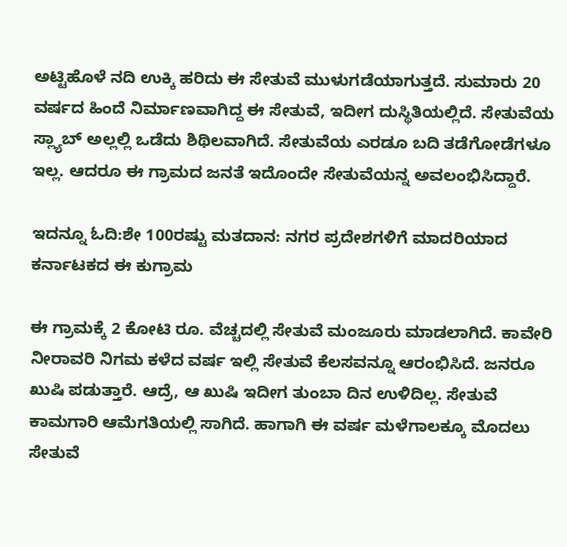ಅಟ್ಟಿಹೊಳೆ ನದಿ ಉಕ್ಕಿ ಹರಿದು ಈ ಸೇತುವೆ ಮುಳುಗಡೆಯಾಗುತ್ತದೆ. ಸುಮಾರು 20 ವರ್ಷದ ಹಿಂದೆ ನಿರ್ಮಾಣವಾಗಿದ್ದ ಈ ಸೇತುವೆ, ಇದೀಗ ದುಸ್ಥಿತಿಯಲ್ಲಿದೆ. ಸೇತುವೆಯ ಸ್ಲ್ಯಾಬ್ ಅಲ್ಲಲ್ಲಿ ಒಡೆದು ಶಿಥಿಲವಾಗಿದೆ. ಸೇತುವೆಯ ಎರಡೂ ಬದಿ ತಡೆಗೋಡೆಗಳೂ ಇಲ್ಲ. ಆದರೂ ಈ ಗ್ರಾಮದ ಜನತೆ ಇದೊಂದೇ ಸೇತುವೆಯನ್ನ ಅವಲಂಭಿಸಿದ್ದಾರೆ.

ಇದನ್ನೂ ಓದಿ:ಶೇ 100ರಷ್ಟು ಮತದಾನ: ನಗರ ಪ್ರದೇಶಗಳಿಗೆ ಮಾದರಿಯಾದ ಕರ್ನಾಟಕದ ಈ ಕುಗ್ರಾಮ

ಈ ಗ್ರಾಮಕ್ಕೆ 2 ಕೋಟಿ ರೂ. ವೆಚ್ಚದಲ್ಲಿ ಸೇತುವೆ ಮಂಜೂರು ಮಾಡಲಾಗಿದೆ. ಕಾವೇರಿ ನೀರಾವರಿ ನಿಗಮ ಕಳೆದ ವರ್ಷ ಇಲ್ಲಿ ಸೇತುವೆ ಕೆಲಸವನ್ನೂ ಆರಂಭಿಸಿದೆ. ಜನರೂ ಖುಷಿ ಪಡುತ್ತಾರೆ. ಆದ್ರೆ, ಆ ಖುಷಿ ಇದೀಗ ತುಂಬಾ ದಿನ ಉಳಿದಿಲ್ಲ. ಸೇತುವೆ ಕಾಮಗಾರಿ ಆಮೆಗತಿಯಲ್ಲಿ ಸಾಗಿದೆ. ಹಾಗಾಗಿ ಈ ವರ್ಷ ಮಳೆಗಾಲಕ್ಕೂ ಮೊದಲು ಸೇತುವೆ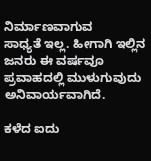ನಿರ್ಮಾಣವಾಗುವ
ಸಾಧ್ಯತೆ ಇಲ್ಲ. ಹೀಗಾಗಿ ಇಲ್ಲಿನ ಜನರು ಈ ವರ್ಷವೂ ಪ್ರವಾಹದಲ್ಲಿ ಮುಳುಗುವುದು ಅನಿವಾರ್ಯವಾಗಿದೆ.

ಕಳೆದ ಐದು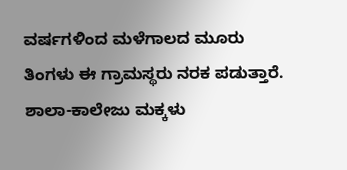ವರ್ಷಗಳಿಂದ ಮಳೆಗಾಲದ ಮೂರು ತಿಂಗಳು ಈ ಗ್ರಾಮಸ್ಥರು ನರಕ ಪಡುತ್ತಾರೆ. ಶಾಲಾ-ಕಾಲೇಜು ಮಕ್ಕಳು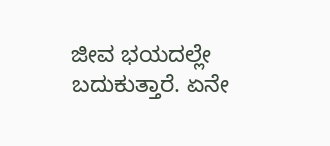ಜೀವ ಭಯದಲ್ಲೇ ಬದುಕುತ್ತಾರೆ. ಏನೇ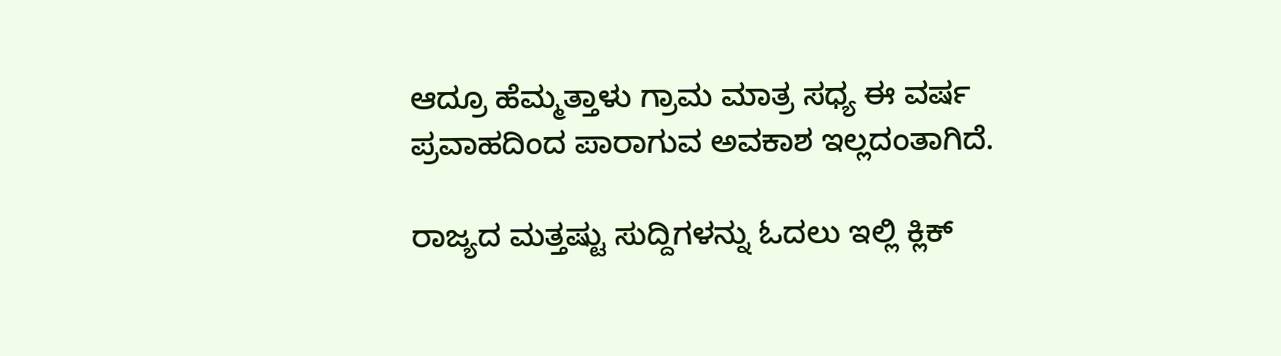ಆದ್ರೂ ಹೆಮ್ಮತ್ತಾಳು ಗ್ರಾಮ ಮಾತ್ರ ಸಧ್ಯ ಈ ವರ್ಷ ಪ್ರವಾಹದಿಂದ ಪಾರಾಗುವ ಅವಕಾಶ ಇಲ್ಲದಂತಾಗಿದೆ.

ರಾಜ್ಯದ ಮತ್ತಷ್ಟು ಸುದ್ದಿಗಳನ್ನು ಓದಲು ಇಲ್ಲಿ ಕ್ಲಿಕ್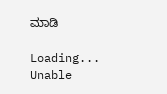ಮಾಡಿ

Loading...
Unable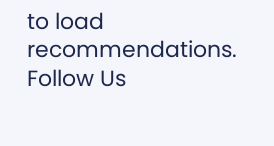to load recommendations.
Follow Us